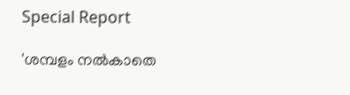Special Report

'ശമ്പളം നല്‍കാതെ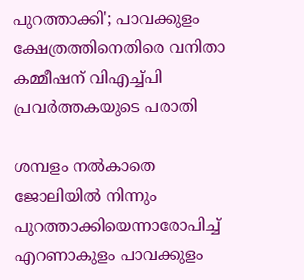പുറത്താക്കി'; പാവക്കുളം ക്ഷേത്രത്തിനെതിരെ വനിതാ കമ്മീഷന് വിഎച്ച്പി പ്രവര്‍ത്തകയുടെ പരാതി

ശമ്പളം നല്‍കാതെ ജോലിയില്‍ നിന്നും പുറത്താക്കിയെന്നാരോപിച്ച് എറണാകുളം പാവക്കുളം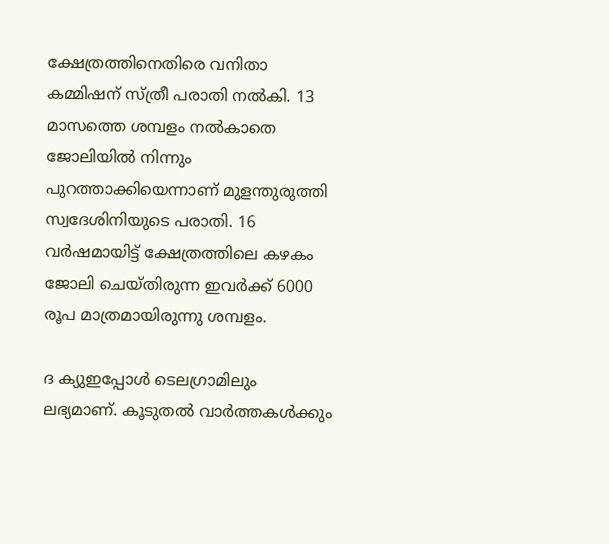ക്ഷേത്രത്തിനെതിരെ വനിതാ കമ്മിഷന് സ്ത്രീ പരാതി നല്‍കി. 13 മാസത്തെ ശമ്പളം നല്‍കാതെ ജോലിയില്‍ നിന്നും പുറത്താക്കിയെന്നാണ് മുളന്തുരുത്തി സ്വദേശിനിയുടെ പരാതി. 16 വര്‍ഷമായിട്ട് ക്ഷേത്രത്തിലെ കഴകം ജോലി ചെയ്തിരുന്ന ഇവര്‍ക്ക് 6000 രൂപ മാത്രമായിരുന്നു ശമ്പളം.

ദ ക്യുഇപ്പോള്‍ ടെലഗ്രാമിലും ലഭ്യമാണ്. കൂടുതല്‍ വാര്‍ത്തകള്‍ക്കും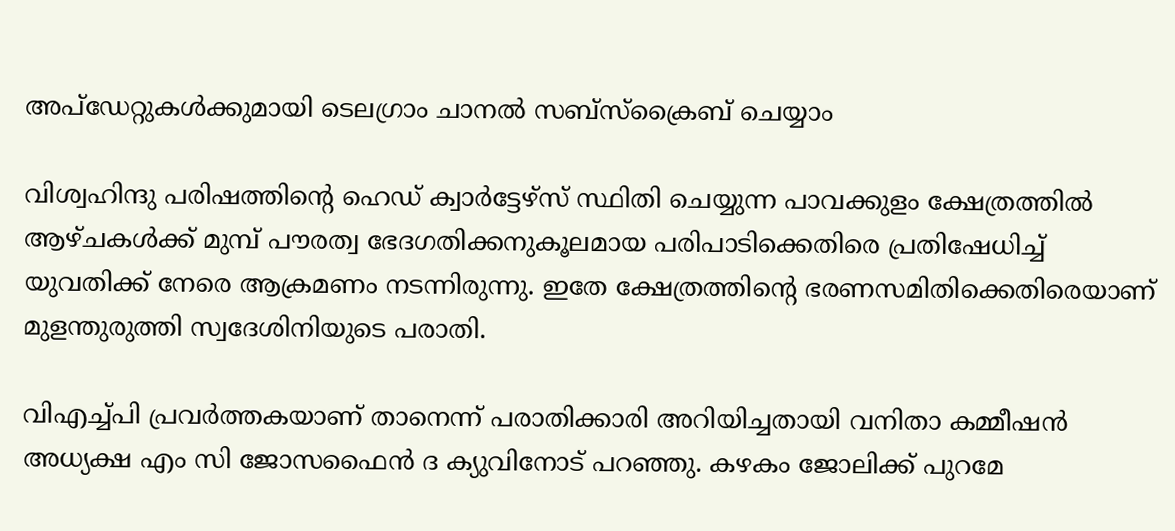അപ്‌ഡേറ്റുകള്‍ക്കുമായി ടെലഗ്രാം ചാനല്‍ സബ്‌സ്‌ക്രൈബ് ചെയ്യാം

വിശ്വഹിന്ദു പരിഷത്തിന്റെ ഹെഡ് ക്വാര്‍ട്ടേഴ്‌സ് സ്ഥിതി ചെയ്യുന്ന പാവക്കുളം ക്ഷേത്രത്തില്‍ ആഴ്ചകള്‍ക്ക് മുമ്പ് പൗരത്വ ഭേദഗതിക്കനുകൂലമായ പരിപാടിക്കെതിരെ പ്രതിഷേധിച്ച് യുവതിക്ക് നേരെ ആക്രമണം നടന്നിരുന്നു. ഇതേ ക്ഷേത്രത്തിന്റെ ഭരണസമിതിക്കെതിരെയാണ് മുളന്തുരുത്തി സ്വദേശിനിയുടെ പരാതി.

വിഎച്ച്പി പ്രവര്‍ത്തകയാണ് താനെന്ന് പരാതിക്കാരി അറിയിച്ചതായി വനിതാ കമ്മീഷന്‍ അധ്യക്ഷ എം സി ജോസഫൈന്‍ ദ ക്യുവിനോട് പറഞ്ഞു. കഴകം ജോലിക്ക് പുറമേ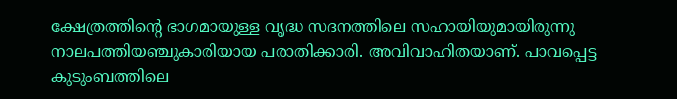ക്ഷേത്രത്തിന്റെ ഭാഗമായുള്ള വൃദ്ധ സദനത്തിലെ സഹായിയുമായിരുന്നു നാലപത്തിയഞ്ചുകാരിയായ പരാതിക്കാരി. അവിവാഹിതയാണ്. പാവപ്പെട്ട കുടുംബത്തിലെ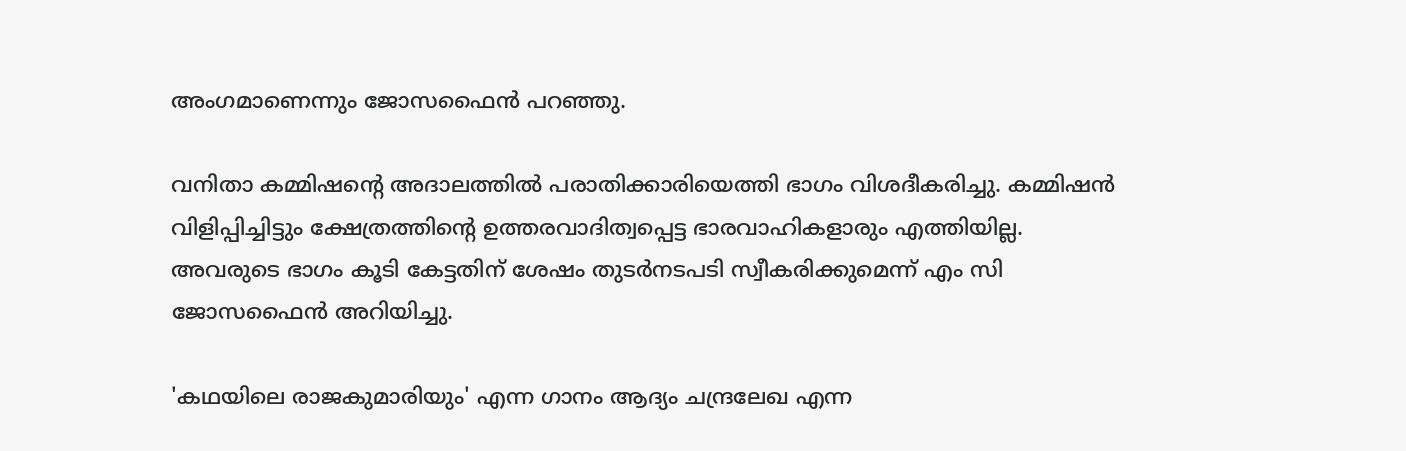അംഗമാണെന്നും ജോസഫൈന്‍ പറഞ്ഞു.

വനിതാ കമ്മിഷന്റെ അദാലത്തില്‍ പരാതിക്കാരിയെത്തി ഭാഗം വിശദീകരിച്ചു. കമ്മിഷന്‍ വിളിപ്പിച്ചിട്ടും ക്ഷേത്രത്തിന്റെ ഉത്തരവാദിത്വപ്പെട്ട ഭാരവാഹികളാരും എത്തിയില്ല. അവരുടെ ഭാഗം കൂടി കേട്ടതിന് ശേഷം തുടര്‍നടപടി സ്വീകരിക്കുമെന്ന് എം സി ജോസഫൈന്‍ അറിയിച്ചു.

'കഥയിലെ രാജകുമാരിയും' എന്ന ഗാനം ആദ്യം ചന്ദ്രലേഖ എന്ന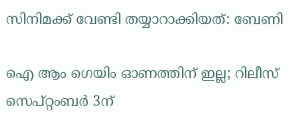സിനിമക്ക് വേണ്ടി തയ്യാറാക്കിയത്: ബേണി

ഐ ആം ഗെയിം ഓണത്തിന് ഇല്ല; റിലീസ് സെപ്റ്റംബർ 3ന്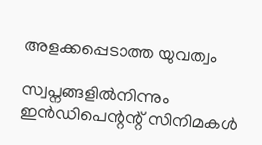അളക്കപ്പെടാത്ത യുവത്വം

സ്വപ്നങ്ങളിൽനിന്നും ഇൻഡിപെന്റന്റ് സിനിമകൾ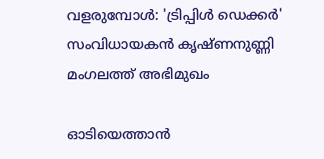വളരുമ്പോൾ: 'ട്രിപ്പിൾ ഡെക്കർ' സംവിധായകൻ കൃഷ്ണനുണ്ണി മംഗലത്ത് അഭിമുഖം

ഓടിയെത്താൻ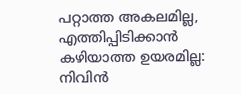പറ്റാത്ത അകലമില്ല, എത്തിപ്പിടിക്കാൻ കഴിയാത്ത ഉയരമില്ല: നിവിൻ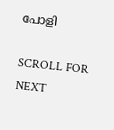പോളി

SCROLL FOR NEXT